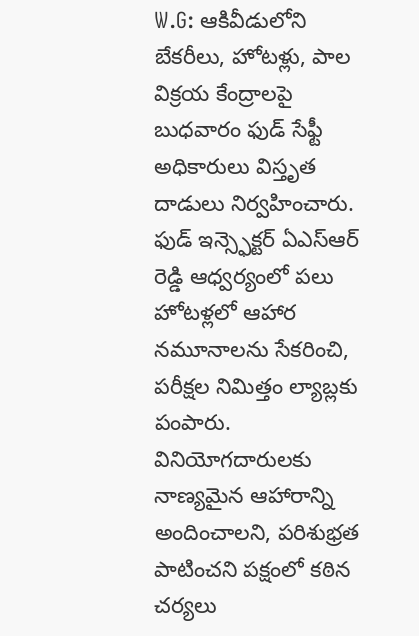W.G: ఆకివీడులోని బేకరీలు, హోటళ్లు, పాల విక్రయ కేంద్రాలపై బుధవారం ఫుడ్ సేఫ్టీ అధికారులు విస్తృత దాడులు నిర్వహించారు. ఫుడ్ ఇన్స్ఫెక్టర్ ఏఎస్ఆర్ రెడ్డి ఆధ్వర్యంలో పలు హోటళ్లలో ఆహార నమూనాలను సేకరించి, పరీక్షల నిమిత్తం ల్యాబ్లకు పంపారు. వినియోగదారులకు నాణ్యమైన ఆహారాన్ని అందించాలని, పరిశుభ్రత పాటించని పక్షంలో కఠిన చర్యలు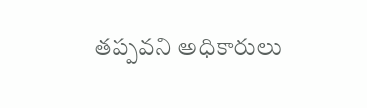తప్పవని అధికారులు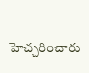హెచ్చరించారు